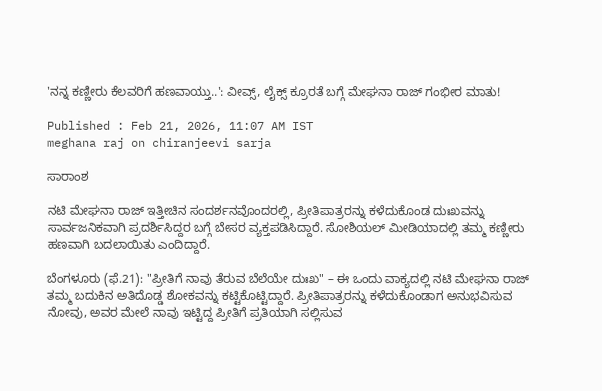'ನನ್ನ ಕಣ್ಣೀರು ಕೆಲವರಿಗೆ ಹಣವಾಯ್ತು..': ವೀವ್ಸ್‌, ಲೈಕ್ಸ್‌ ಕ್ರೂರತೆ ಬಗ್ಗೆ ಮೇಘನಾ ರಾಜ್ ಗಂಭೀರ ಮಾತು!

Published : Feb 21, 2026, 11:07 AM IST
meghana raj on chiranjeevi sarja

ಸಾರಾಂಶ

ನಟಿ ಮೇಘನಾ ರಾಜ್ ಇತ್ತೀಚಿನ ಸಂದರ್ಶನವೊಂದರಲ್ಲಿ, ಪ್ರೀತಿಪಾತ್ರರನ್ನು ಕಳೆದುಕೊಂಡ ದುಃಖವನ್ನು ಸಾರ್ವಜನಿಕವಾಗಿ ಪ್ರದರ್ಶಿಸಿದ್ದರ ಬಗ್ಗೆ ಬೇಸರ ವ್ಯಕ್ತಪಡಿಸಿದ್ದಾರೆ. ಸೋಶಿಯಲ್ ಮೀಡಿಯಾದಲ್ಲಿ ತಮ್ಮ ಕಣ್ಣೀರು ಹಣವಾಗಿ ಬದಲಾಯಿತು ಎಂದಿದ್ದಾರೆ.

ಬೆಂಗಳೂರು (ಫೆ.21): "ಪ್ರೀತಿಗೆ ನಾವು ತೆರುವ ಬೆಲೆಯೇ ದುಃಖ" – ಈ ಒಂದು ವಾಕ್ಯದಲ್ಲಿ ನಟಿ ಮೇಘನಾ ರಾಜ್ ತಮ್ಮ ಬದುಕಿನ ಅತಿದೊಡ್ಡ ಶೋಕವನ್ನು ಕಟ್ಟಿಕೊಟ್ಟಿದ್ದಾರೆ. ಪ್ರೀತಿಪಾತ್ರರನ್ನು ಕಳೆದುಕೊಂಡಾಗ ಅನುಭವಿಸುವ ನೋವು, ಅವರ ಮೇಲೆ ನಾವು ಇಟ್ಟಿದ್ದ ಪ್ರೀತಿಗೆ ಪ್ರತಿಯಾಗಿ ಸಲ್ಲಿಸುವ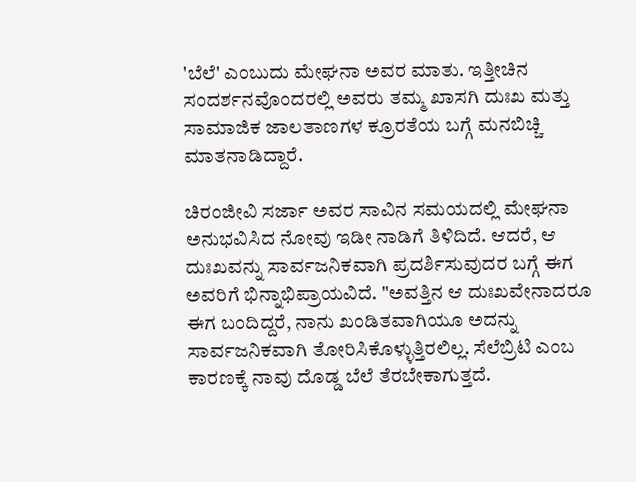'ಬೆಲೆ' ಎಂಬುದು ಮೇಘನಾ ಅವರ ಮಾತು. ಇತ್ತೀಚಿನ ಸಂದರ್ಶನವೊಂದರಲ್ಲಿ ಅವರು ತಮ್ಮ ಖಾಸಗಿ ದುಃಖ ಮತ್ತು ಸಾಮಾಜಿಕ ಜಾಲತಾಣಗಳ ಕ್ರೂರತೆಯ ಬಗ್ಗೆ ಮನಬಿಚ್ಚಿ ಮಾತನಾಡಿದ್ದಾರೆ.

ಚಿರಂಜೀವಿ ಸರ್ಜಾ ಅವರ ಸಾವಿನ ಸಮಯದಲ್ಲಿ ಮೇಘನಾ ಅನುಭವಿಸಿದ ನೋವು ಇಡೀ ನಾಡಿಗೆ ತಿಳಿದಿದೆ. ಆದರೆ, ಆ ದುಃಖವನ್ನು ಸಾರ್ವಜನಿಕವಾಗಿ ಪ್ರದರ್ಶಿಸುವುದರ ಬಗ್ಗೆ ಈಗ ಅವರಿಗೆ ಭಿನ್ನಾಭಿಪ್ರಾಯವಿದೆ. "ಅವತ್ತಿನ ಆ ದುಃಖವೇನಾದರೂ ಈಗ ಬಂದಿದ್ದರೆ, ನಾನು ಖಂಡಿತವಾಗಿಯೂ ಅದನ್ನು ಸಾರ್ವಜನಿಕವಾಗಿ ತೋರಿಸಿಕೊಳ್ಳುತ್ತಿರಲಿಲ್ಲ. ಸೆಲೆಬ್ರಿಟಿ ಎಂಬ ಕಾರಣಕ್ಕೆ ನಾವು ದೊಡ್ಡ ಬೆಲೆ ತೆರಬೇಕಾಗುತ್ತದೆ.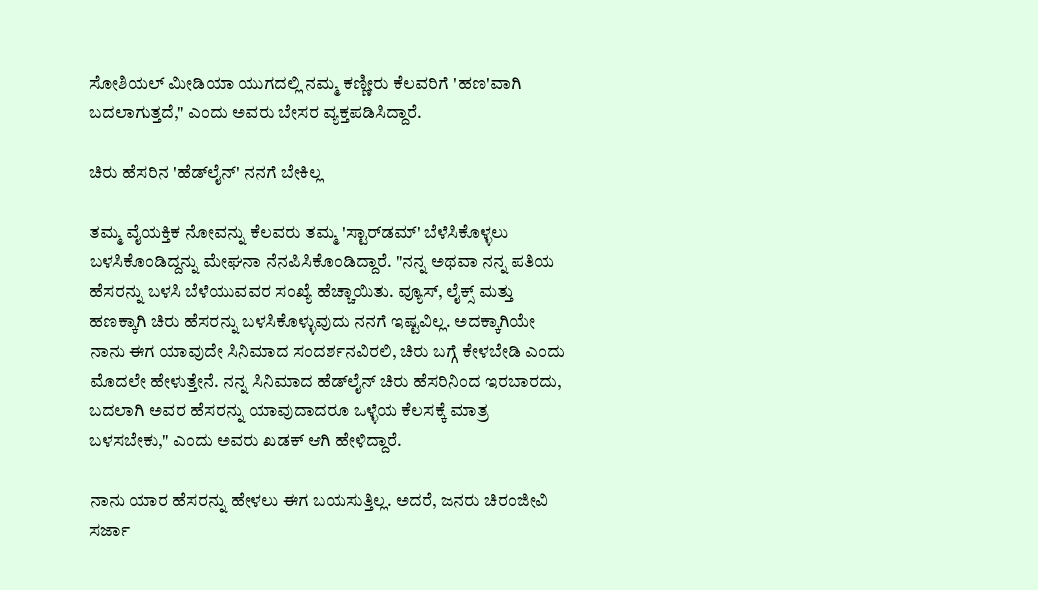ಸೋಶಿಯಲ್ ಮೀಡಿಯಾ ಯುಗದಲ್ಲಿ ನಮ್ಮ ಕಣ್ಣೀರು ಕೆಲವರಿಗೆ 'ಹಣ'ವಾಗಿ ಬದಲಾಗುತ್ತದೆ," ಎಂದು ಅವರು ಬೇಸರ ವ್ಯಕ್ತಪಡಿಸಿದ್ದಾರೆ.

ಚಿರು ಹೆಸರಿನ 'ಹೆಡ್‌ಲೈನ್' ನನಗೆ ಬೇಕಿಲ್ಲ

ತಮ್ಮ ವೈಯಕ್ತಿಕ ನೋವನ್ನು ಕೆಲವರು ತಮ್ಮ 'ಸ್ಟಾರ್‌ಡಮ್' ಬೆಳೆಸಿಕೊಳ್ಳಲು ಬಳಸಿಕೊಂಡಿದ್ದನ್ನು ಮೇಘನಾ ನೆನಪಿಸಿಕೊಂಡಿದ್ದಾರೆ. "ನನ್ನ ಅಥವಾ ನನ್ನ ಪತಿಯ ಹೆಸರನ್ನು ಬಳಸಿ ಬೆಳೆಯುವವರ ಸಂಖ್ಯೆ ಹೆಚ್ಚಾಯಿತು. ವ್ಯೂಸ್, ಲೈಕ್ಸ್ ಮತ್ತು ಹಣಕ್ಕಾಗಿ ಚಿರು ಹೆಸರನ್ನು ಬಳಸಿಕೊಳ್ಳುವುದು ನನಗೆ ಇಷ್ಟವಿಲ್ಲ. ಅದಕ್ಕಾಗಿಯೇ ನಾನು ಈಗ ಯಾವುದೇ ಸಿನಿಮಾದ ಸಂದರ್ಶನವಿರಲಿ, ಚಿರು ಬಗ್ಗೆ ಕೇಳಬೇಡಿ ಎಂದು ಮೊದಲೇ ಹೇಳುತ್ತೇನೆ. ನನ್ನ ಸಿನಿಮಾದ ಹೆಡ್‌ಲೈನ್ ಚಿರು ಹೆಸರಿನಿಂದ ಇರಬಾರದು, ಬದಲಾಗಿ ಅವರ ಹೆಸರನ್ನು ಯಾವುದಾದರೂ ಒಳ್ಳೆಯ ಕೆಲಸಕ್ಕೆ ಮಾತ್ರ ಬಳಸಬೇಕು," ಎಂದು ಅವರು ಖಡಕ್ ಆಗಿ ಹೇಳಿದ್ದಾರೆ.

ನಾನು ಯಾರ ಹೆಸರನ್ನು ಹೇಳಲು ಈಗ ಬಯಸುತ್ತಿಲ್ಲ. ಅದರೆ, ಜನರು ಚಿರಂಜೀವಿ ಸರ್ಜಾ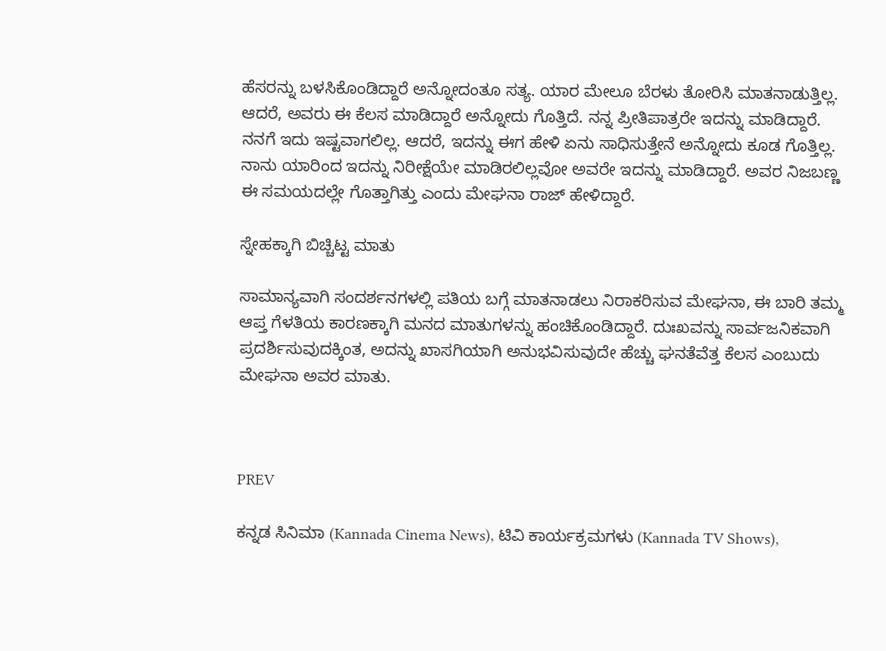ಹೆಸರನ್ನು ಬಳಸಿಕೊಂಡಿದ್ದಾರೆ ಅನ್ನೋದಂತೂ ಸತ್ಯ. ಯಾರ ಮೇಲೂ ಬೆರಳು ತೋರಿಸಿ ಮಾತನಾಡುತ್ತಿಲ್ಲ. ಆದರೆ, ಅವರು ಈ ಕೆಲಸ ಮಾಡಿದ್ದಾರೆ ಅನ್ನೋದು ಗೊತ್ತಿದೆ. ನನ್ನ ಪ್ರೀತಿಪಾತ್ರರೇ ಇದನ್ನು ಮಾಡಿದ್ದಾರೆ. ನನಗೆ ಇದು ಇಷ್ಟವಾಗಲಿಲ್ಲ. ಆದರೆ, ಇದನ್ನು ಈಗ ಹೇಳಿ ಏನು ಸಾಧಿಸುತ್ತೇನೆ ಅನ್ನೋದು ಕೂಡ ಗೊತ್ತಿಲ್ಲ. ನಾನು ಯಾರಿಂದ ಇದನ್ನು ನಿರೀಕ್ಷೆಯೇ ಮಾಡಿರಲಿಲ್ಲವೋ ಅವರೇ ಇದನ್ನು ಮಾಡಿದ್ದಾರೆ. ಅವರ ನಿಜಬಣ್ಣ ಈ ಸಮಯದಲ್ಲೇ ಗೊತ್ತಾಗಿತ್ತು ಎಂದು ಮೇಘನಾ ರಾಜ್‌ ಹೇಳಿದ್ದಾರೆ.

ಸ್ನೇಹಕ್ಕಾಗಿ ಬಿಚ್ಚಿಟ್ಟ ಮಾತು

ಸಾಮಾನ್ಯವಾಗಿ ಸಂದರ್ಶನಗಳಲ್ಲಿ ಪತಿಯ ಬಗ್ಗೆ ಮಾತನಾಡಲು ನಿರಾಕರಿಸುವ ಮೇಘನಾ, ಈ ಬಾರಿ ತಮ್ಮ ಆಪ್ತ ಗೆಳತಿಯ ಕಾರಣಕ್ಕಾಗಿ ಮನದ ಮಾತುಗಳನ್ನು ಹಂಚಿಕೊಂಡಿದ್ದಾರೆ. ದುಃಖವನ್ನು ಸಾರ್ವಜನಿಕವಾಗಿ ಪ್ರದರ್ಶಿಸುವುದಕ್ಕಿಂತ, ಅದನ್ನು ಖಾಸಗಿಯಾಗಿ ಅನುಭವಿಸುವುದೇ ಹೆಚ್ಚು ಘನತೆವೆತ್ತ ಕೆಲಸ ಎಂಬುದು ಮೇಘನಾ ಅವರ ಮಾತು.



PREV

ಕನ್ನಡ ಸಿನಿಮಾ (Kannada Cinema News), ಟಿವಿ ಕಾರ್ಯಕ್ರಮಗಳು (Kannada TV Shows),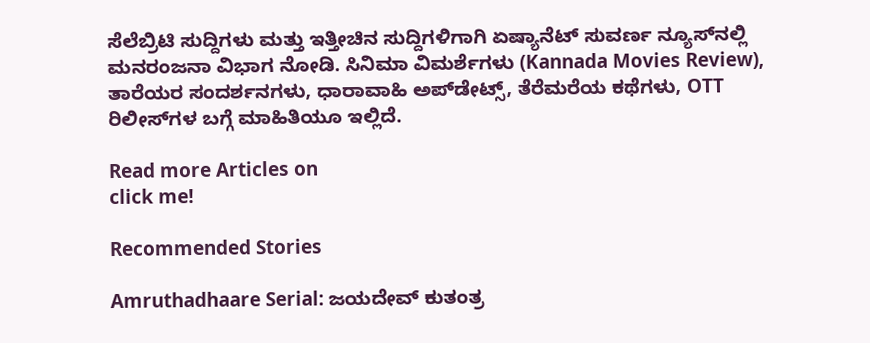ಸೆಲೆಬ್ರಿಟಿ ಸುದ್ದಿಗಳು ಮತ್ತು ಇತ್ತೀಚಿನ ಸುದ್ದಿಗಳಿಗಾಗಿ ಏಷ್ಯಾನೆಟ್ ಸುವರ್ಣ ನ್ಯೂಸ್‌ನಲ್ಲಿ ಮನರಂಜನಾ ವಿಭಾಗ ನೋಡಿ. ಸಿನಿಮಾ ವಿಮರ್ಶೆಗಳು (Kannada Movies Review), ತಾರೆಯರ ಸಂದರ್ಶನಗಳು, ಧಾರಾವಾಹಿ ಅಪ್‌ಡೇಟ್ಸ್‌, ತೆರೆಮರೆಯ ಕಥೆಗಳು, OTT ರಿಲೀಸ್‌ಗಳ ಬಗ್ಗೆ ಮಾಹಿತಿಯೂ ಇಲ್ಲಿದೆ.

Read more Articles on
click me!

Recommended Stories

Amruthadhaare Serial: ಜಯದೇವ್‌ ಕುತಂತ್ರ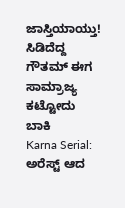ಜಾಸ್ತಿಯಾಯ್ತು! ಸಿಡಿದೆದ್ದ ಗೌತಮ್‌ ಈಗ ಸಾಮ್ರಾಜ್ಯ ಕಟ್ಟೋದು ಬಾಕಿ
Karna Serial: ಅರೆಸ್ಟ್‌ ಆದ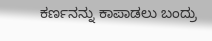ಕರ್ಣನನ್ನು ಕಾಪಾಡಲು ಬಂದ್ರು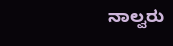ನಾಲ್ವರು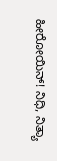ಹೀರೋಯಿನ್! ನಿಧಿ, ನಿತ್ಯಾ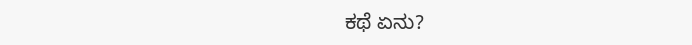ಕಥೆ ಏನು?